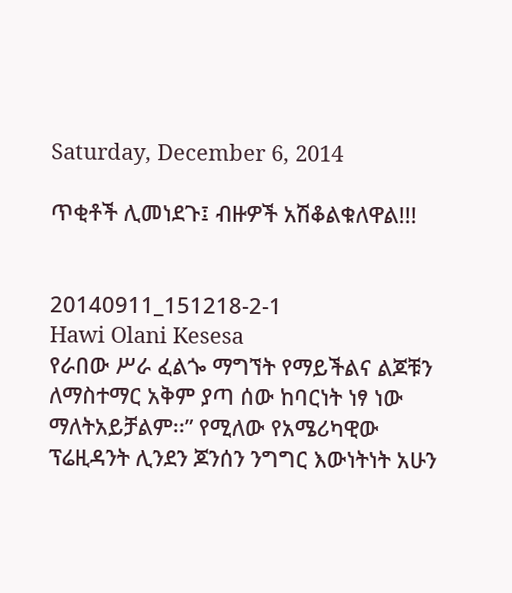Saturday, December 6, 2014

ጥቂቶች ሊመነደጉ፤ ብዙዎች አሽቆልቁለዋል!!!


20140911_151218-2-1
Hawi Olani Kesesa
የራበው ሥራ ፈልጐ ማግኘት የማይችልና ልጆቹን ለማስተማር አቅም ያጣ ሰው ከባርነት ነፃ ነው ማለትአይቻልም፡፡” የሚለው የአሜሪካዊው ፕሬዚዳንት ሊንደን ጆንሰን ንግግር እውነትነት አሁን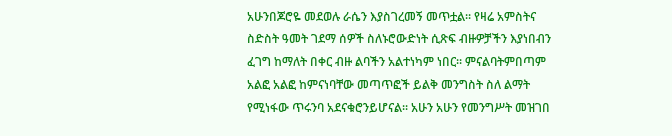አሁንበጆሮዬ መደወሉ ራሴን እያስገረመኝ መጥቷል፡፡ የዛሬ አምስትና ስድስት ዓመት ገደማ ሰዎች ስለኑሮውድነት ሲጽፍ ብዙዎቻችን እያነበብን ፈገግ ከማለት በቀር ብዙ ልባችን አልተነካም ነበር፡፡ ምናልባትምበጣም አልፎ አልፎ ከምናነባቸው መጣጥፎች ይልቅ መንግስት ስለ ልማት የሚነፋው ጥሩንባ አደናቁሮንይሆናል፡፡ አሁን አሁን የመንግሥት መዝገበ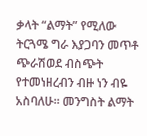ቃላት “ልማት” የሚለው ትርጓሜ ግራ እያጋባን መጥቶ ጭራሽወደ ብስጭት የተመነዘረብን ብዙ ነን ብዬ አስባለሁ፡፡ መንግስት ልማት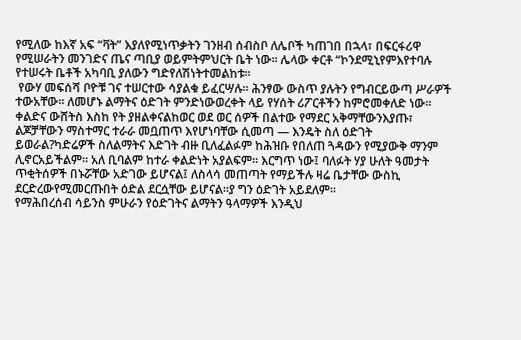የሚለው ከእኛ አፍ “ቫት” እያለየሚነጥቃትን ገንዘብ ሰብስቦ ለሌቦች ካጠገበ በኋላ፣ በፍርፋሪዋ የሚሠራትን መንገድና ጤና ጣቢያ ወይምትምህርት ቤት ነው፡፡ ሌላው ቀርቶ “ኮንደሚኒየምእየተባሉ የተሠሩት ቤቶች አካባቢ ያለውን ግድየለሽነትተመልከቱ፡፡
 የውሃ መፍሰሻ ቦዮቹ ገና ተሠርተው ሳያልቁ ይፈርሣሉ። ሕንፃው ውስጥ ያሉትን የግብርይውጣ ሥራዎች ተውአቸው፡፡ ለመሆኑ ልማትና ዕድገት ምንድነውወረቀት ላይ የሃሰት ሪፖርቶችን ከምሮመቀለድ ነው። ቀልድና ውሸትስ እስከ የት ያዘልቀናልከወር ወደ ወር ሰዎች በልተው የማደር አቅማቸውንእያጡ፣ ልጆቻቸውን ማስተማር ተራራ መቧጠጥ እየሆነባቸው ሲመጣ — እንዴት ስለ ዕድገት ይወራል?ካድሬዎች ስለልማትና እድገት ብዙ ቢለፈልፉም ከሕዝቡ የበለጠ ጓዳውን የሚያውቅ ማንም ሊኖርአይችልም፡፡ አለ ቢባልም ከተራ ቀልድነት አያልፍም፡፡ እርግጥ ነው፤ ባለፉት ሃያ ሁለት ዓመታት ጥቂትሰዎች በኑሯቸው አድገው ይሆናል፤ ለስላሳ መጠጣት የማይችሉ ዛሬ ቤታቸው ውስኪ ደርድረውየሚመርጡበት ዕድል ደርሷቸው ይሆናል፡፡ያ ግን ዕድገት አይደለም፡፡
የማሕበረሰብ ሳይንስ ምሁራን የዕድገትና ልማትን ዓላማዎች እንዲህ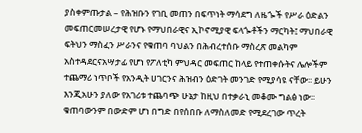ያስቀምጡታል – የሕዝቡን የገቢ መጠን በፍጥነት ማሳደግ ለዜጐች የሥራ ዕድልን መፍጠርመሠረታዊ የሆኑ የማህበራዊና ኢኮኖሚያዊ ፍላጐቶችን ማርካት፤ ማህበራዊ ፍትህን ማስፈን ሥራንና የቁጠባ ባህልን በሕብረተሰቡ ማስረጽ መልካም አስተዳደርናአሣታፊ የሆነ የፖለቲካ ምህዳር መፍጠር ከላይ የተጠቀሱትና ሌሎችም ተጨማሪ ነጥቦች የአንዲት ሀገርንና ሕዝብን ዕድገት መንገድ የሚያሳዩ ናቸው፡፡ ይሁን እንጂአሁን ያለው የአገሪቱ ተጨባጭ ሁኔታ ከዚህ በተቃራኒ መቆሙ ግልፅ ነው፡፡ ቁጠባውንም በውድም ሆነ በግድ በየሰበቡ ለማስለመድ የሚደረገው ጥረት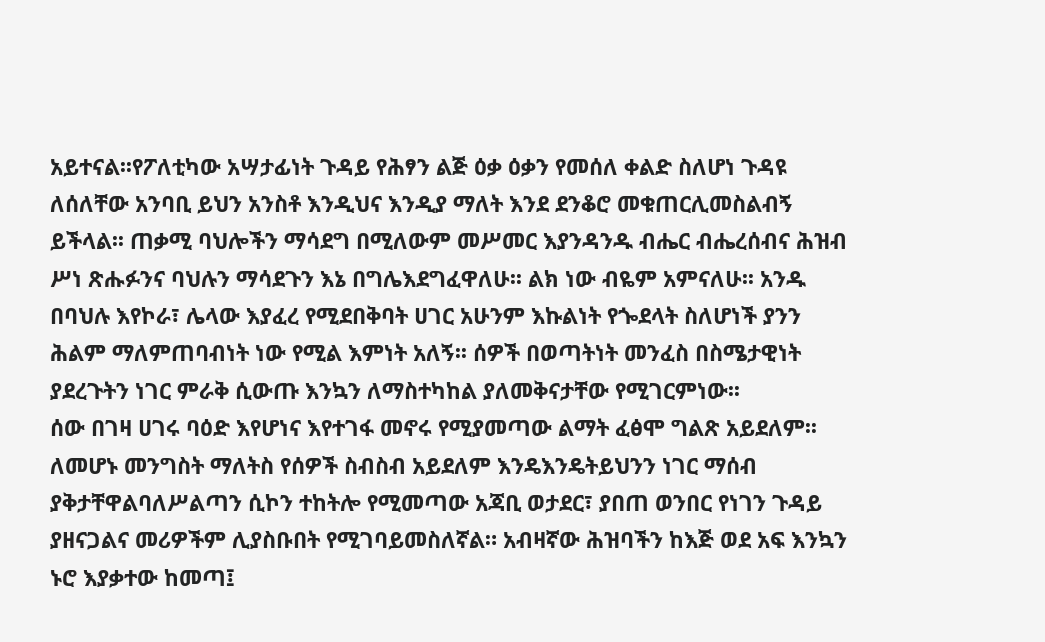አይተናል፡፡የፖለቲካው አሣታፊነት ጉዳይ የሕፃን ልጅ ዕቃ ዕቃን የመሰለ ቀልድ ስለሆነ ጉዳዩ ለሰለቸው አንባቢ ይህን አንስቶ እንዲህና እንዲያ ማለት እንደ ደንቆሮ መቁጠርሊመስልብኝ ይችላል፡፡ ጠቃሚ ባህሎችን ማሳደግ በሚለውም መሥመር እያንዳንዱ ብሔር ብሔረሰብና ሕዝብ  ሥነ ጽሑፉንና ባህሉን ማሳደጉን እኔ በግሌእደግፈዋለሁ፡፡ ልክ ነው ብዬም አምናለሁ፡፡ አንዱ በባህሉ እየኮራ፣ ሌላው እያፈረ የሚደበቅባት ሀገር አሁንም እኩልነት የጐደላት ስለሆነች ያንን ሕልም ማለምጠባብነት ነው የሚል እምነት አለኝ፡፡ ሰዎች በወጣትነት መንፈስ በስሜታዊነት ያደረጉትን ነገር ምራቅ ሲውጡ እንኳን ለማስተካከል ያለመቅናታቸው የሚገርምነው፡፡
ሰው በገዛ ሀገሩ ባዕድ እየሆነና እየተገፋ መኖሩ የሚያመጣው ልማት ፈፅሞ ግልጽ አይደለም፡፡ ለመሆኑ መንግስት ማለትስ የሰዎች ስብስብ አይደለም እንዴእንዴትይህንን ነገር ማሰብ ያቅታቸዋልባለሥልጣን ሲኮን ተከትሎ የሚመጣው አጃቢ ወታደር፣ ያበጠ ወንበር የነገን ጉዳይ ያዘናጋልና መሪዎችም ሊያስቡበት የሚገባይመስለኛል። አብዛኛው ሕዝባችን ከእጅ ወደ አፍ እንኳን ኑሮ እያቃተው ከመጣ፤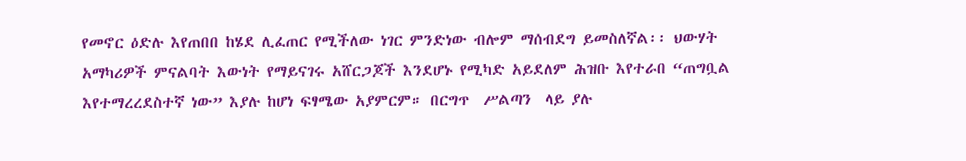የመኖር ዕድሉ እየጠበበ ከሄደ ሊፈጠር የሚችለው ነገር ምንድነው ብሎም ማሰብደግ ይመስለኛል፡፡ ህውሃት አማካሪዎች ምናልባት እውነት የማይናገሩ አሸርጋጆች እንደሆኑ የሚካድ አይደለም ሕዝቡ እየተራበ “ጠግቧል እየተማረረደስተኛ ነው” እያሉ ከሆነ ፍፃሜው አያምርም። በርግጥ  ሥልጣን  ላይ ያሉ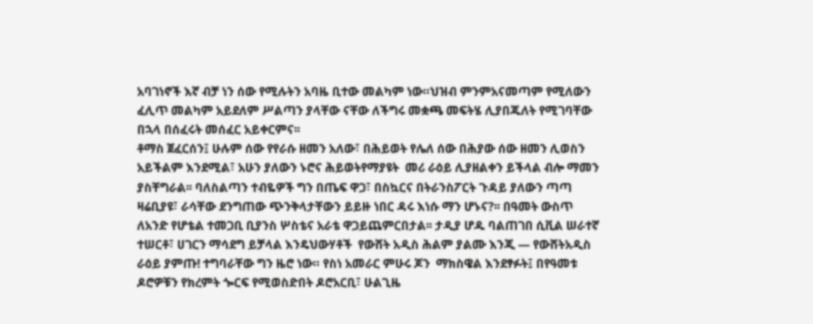አባገነኖች እኛ ብቻ ነን ሰው የሚሉትን አባዜ ቢተው መልካም ነው።ህዝብ ምንምአናመጣም የሚለውን ፈሊጥ መልካም አይደለም ሥልጣን ያላቸው ናቸው ለችግሩ መቋጫ መፍትሄ ሊያበጁለት የሚገባቸው በኋላ በሰፈሩት መሰፈር አይቀርምና፡፡
ቶማስ ጀፈርሰን፤ ሁሉም ሰው የየራሱ ዘመን አለው፣ በሕይወት የሌለ ሰው በሕያው ሰው ዘመን ሊወስን አይችልም እንደሚል፣ አሁን ያለውን ኑሮና ሕይወትየማያዩት  መሪ ራዕይ ሊያዘልቀን ይችላል ብሎ ማመን ያስቸግራል፡፡ ባለስልጣን ተብዬዎች ግን በጤፍ ዋጋ፣ በስኳርና በትራንስፖርት ጉዳይ ያለውን ጣጣ ዛሬቢያዩ፣ ራሳቸው ደንግጠው ጭንቅላታቸውን ይይዙ ነበር ዳሩ እነሱ ማን ሆኑና?፡፡ በዓመት ውስጥ ለአንድ የሆቴል ተመጋቢ ቢያንስ ሦስቴና አራቴ ዋጋይጨምርበታል፡፡ ታዲያ ሆዱ ባልጠገበ ሲቪል ሠራተኛ ተሠርቶ፣ ሀገርን ማሳደግ ይቻላል እንዴህውሃቶች  የውሸት አዲስ ሕልም ያልሙ እንጂ — የውሸትአዲስ ራዕይ ያምጡ! ተግባራቸው ግን ዜሮ ነው። የስነ አመራር ምሁሩ ጆን  ማክስዌል እንደፃፉት፤ በየዓመቱ ዶሮዎቹን የክረምት ጐርፍ የሚወስድበት ዶሮአርቢ፣ ሁልጊዜ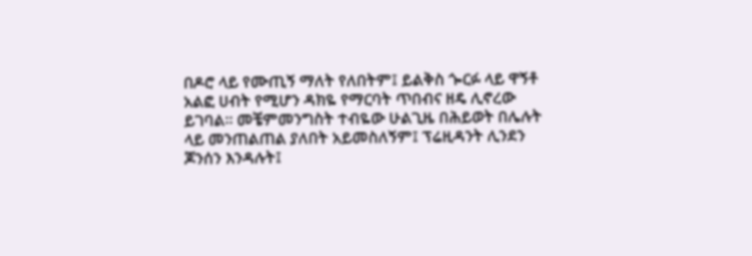በዶሮ ላይ የሙጢኝ ማለት የለበትም፤ ይልቅስ ጐርፉ ላይ ዋኝቶ አልፎ ሀብት የሚሆን ዳክዬ የማርባት ጥበብና ዘዴ ሊኖረው ይገባል። መቼምመንግስት ተብዬው ሁልጊዜ በሕይወት በሌሉት ላይ መንጠልጠል ያለበት አይመስለኝም፤ ፕሬዚዳንት ሊንደን ጆንሰን እንዳሉት፤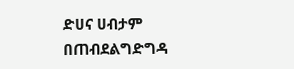ድሀና ሀብታም በጠብደልግድግዳ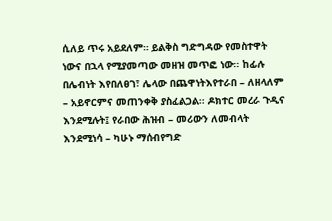ሲለይ ጥሩ አይደለም። ይልቅስ ግድግዳው የመስተዋት ነውና በኋላ የሚያመጣው መዘዝ መጥፎ ነው፡፡ ከፊሉ በሌብነት እየበለፀገ፣ ሌላው በጨዋነትእየተራበ – ለዘላለም – አይኖርምና መጠንቀቅ ያስፈልጋል፡፡ ዶክተር መረራ ጉዲና እንደሚሉት፤ የራበው ሕዝብ – መሪውን ለመብላት እንደሚነሳ – ካሁኑ ማሰብየግድ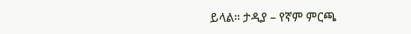ይላል፡፡ ታዲያ – የኛም ምርጫ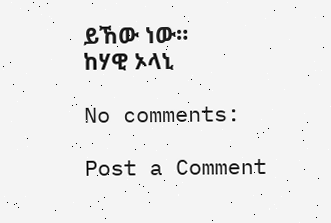ይኸው ነው።
ከሃዊ ኦላኒ

No comments:

Post a Comment